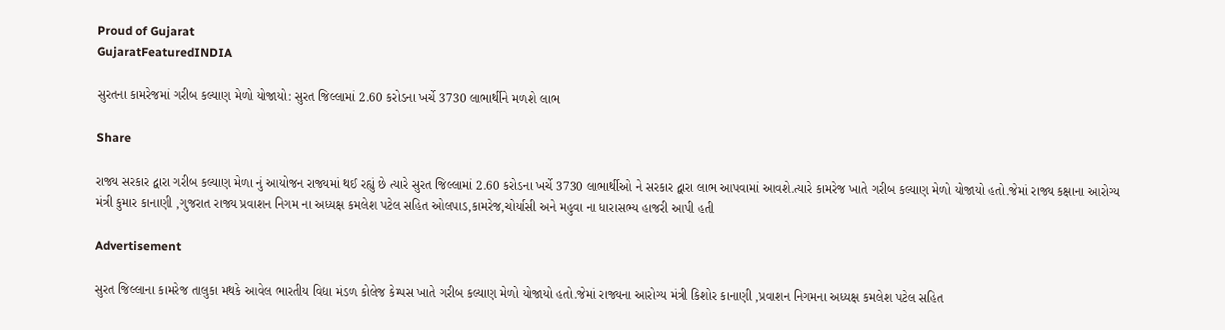Proud of Gujarat
GujaratFeaturedINDIA

સુરતના કામરેજમાં ગરીબ કલ્યાણ મેળો યોજાયો: સુરત જિલ્લામાં 2.60 કરોડના ખર્ચે 3730 લાભાર્થીને મળશે લાભ

Share

રાજ્ય સરકાર દ્વારા ગરીબ કલ્યાણ મેળા નું આયોજન રાજ્યમાં થઈ રહ્યું છે ત્યારે સુરત જિલ્લામાં 2.60 કરોડના ખર્ચે 3730 લાભાર્થીઓ ને સરકાર દ્વારા લાભ આપવામાં આવશે.ત્યારે કામરેજ ખાતે ગરીબ કલ્યાણ મેળો યોજાયો હતો.જેમાં રાજ્ય કક્ષાના આરોગ્ય મંત્રી કુમાર કાનાણી ,ગુજરાત રાજ્ય પ્રવાશન નિગમ ના અધ્યક્ષ કમલેશ પટેલ સહિત ઓલપાડ,કામરેજ,ચોર્યાસી અને મહુવા ના ધારાસભ્ય હાજરી આપી હતી

Advertisement

સુરત જિલ્લાના કામરેજ તાલુકા મથકે આવેલ ભારતીય વિદ્યા મંડળ કોલેજ કેમ્પસ ખાતે ગરીબ કલ્યાણ મેળો યોજાયો હતો.જેમાં રાજ્યના આરોગ્ય મંત્રી કિશોર કાનાણી ,પ્રવાશન નિગમના અધ્યક્ષ કમલેશ પટેલ સહિત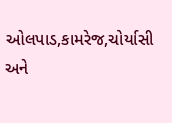ઓલપાડ,કામરેજ,ચોર્યાસી અને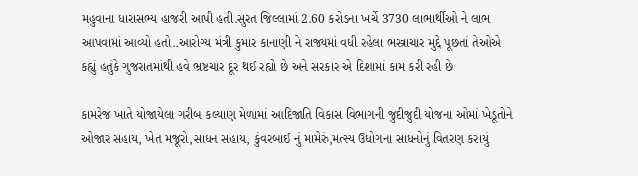મહુવાના ધારાસભ્ય હાજરી આપી હતી.સુરત જિલ્લામાં 2.60 કરોડના ખર્ચે 3730 લાભાર્થીઓ ને લાભ આપવામાં આવ્યો હતો..આરોગ્ય મંત્રી કુમાર કાનાણી ને રાજ્યમાં વધી રહેલા ભસ્ત્રાચાર મુદ્દે પૂછતાં તેઓએ કહ્યું હતુંકે ગુજરાતમાંથી હવે ભ્રષ્ટચાર દૂર થઈ રહ્યો છે અને સરકાર એ દિશામાં કામ કરી રહી છે

કામરેજ ખાતે યોજાયેલા ગરીબ કલ્યાણ મેળામાં આદિજાતિ વિકાસ વિભાગની જુદીજુદી યોજના ઓમાં ખેડૂતોને ઓજાર સહાય, ખેત મજૂરો,સાધન સહાય, કુંવરબાઈ નું મામેરું,મત્સ્ય ઉધોગના સાધનોનું વિતરણ કરાયું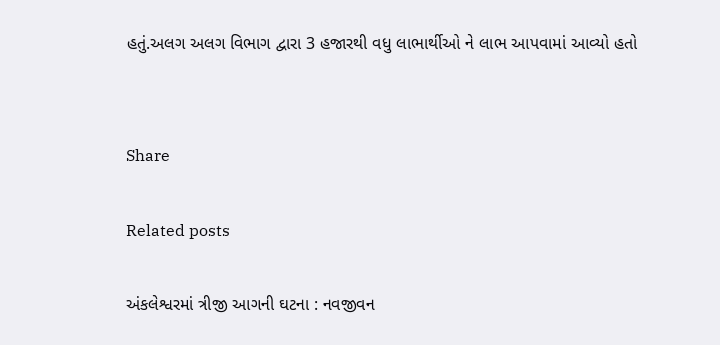હતું.અલગ અલગ વિભાગ દ્વારા 3 હજારથી વધુ લાભાર્થીઓ ને લાભ આપવામાં આવ્યો હતો


Share

Related posts

અંકલેશ્વરમાં ત્રીજી આગની ઘટના : નવજીવન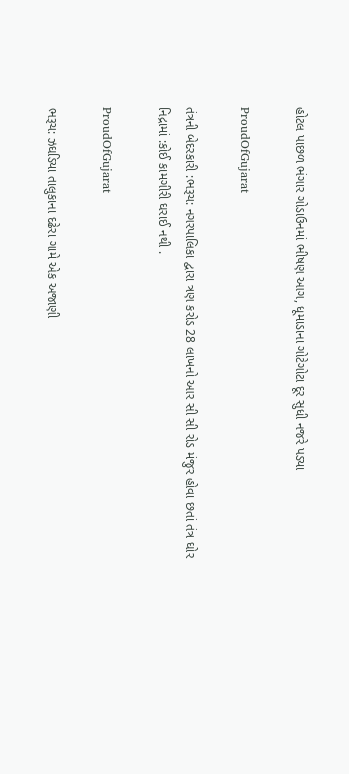હોટલ પાછળ ભંગાર ગોડાઉનમાં ભીષણ આગ, ધૂમાડાના ગોટેગોટા દૂર સુધી નજરે પડ્યા

ProudOfGujarat

તંત્રની બેદરકારી :ભરૂચ: નગરપાલિકા દ્વારા ત્રણ કરોડ 28 લાખનો આર સી સી રોડ મંજુર હોવા છતાં તંત્ર ઘોર નિદ્રામાં :કોઈ કામગીરી ઘરાઈ નથી .

ProudOfGujarat

ભરૂચ: ઝઘડિયા તાલુકાના દઢેરા ગામે એક અજાણી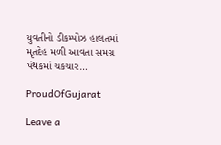યુવતીનો ડીકમ્પોઝ હાલતમાં મૃતદેહ મળી આવતા સમગ્ર પંથકમાં ચકચાર…

ProudOfGujarat

Leave a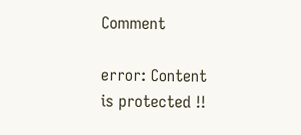Comment

error: Content is protected !!